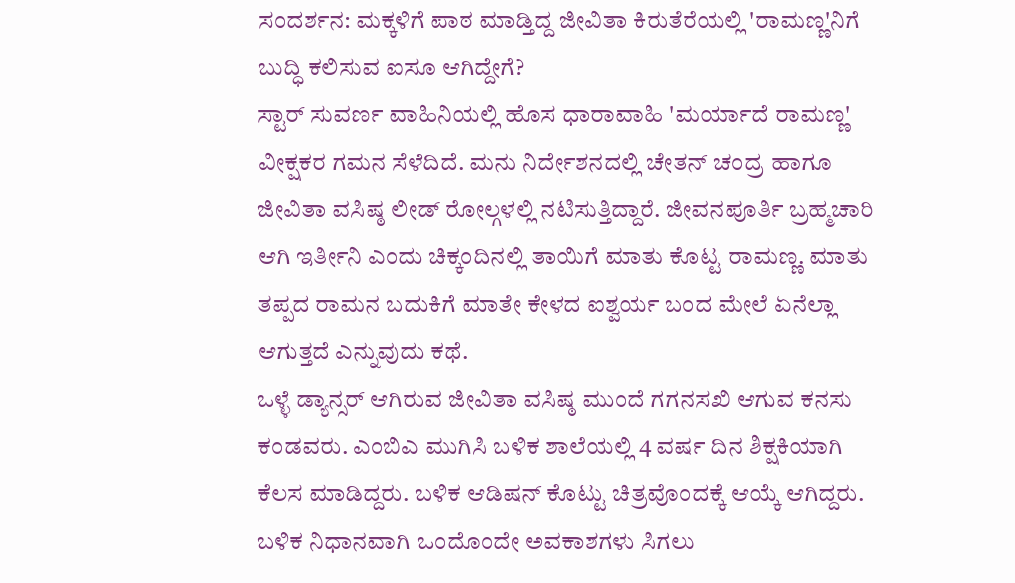ಸಂದರ್ಶನ: ಮಕ್ಕಳಿಗೆ ಪಾಠ ಮಾಡ್ತಿದ್ದ ಜೀವಿತಾ ಕಿರುತೆರೆಯಲ್ಲಿ 'ರಾಮಣ್ಣ'ನಿಗೆ ಬುದ್ಧಿ ಕಲಿಸುವ ಐಸೂ ಆಗಿದ್ದೇಗೆ?
ಸ್ಟಾರ್ ಸುವರ್ಣ ವಾಹಿನಿಯಲ್ಲಿ ಹೊಸ ಧಾರಾವಾಹಿ 'ಮರ್ಯಾದೆ ರಾಮಣ್ಣ' ವೀಕ್ಷಕರ ಗಮನ ಸೆಳೆದಿದೆ. ಮನು ನಿರ್ದೇಶನದಲ್ಲಿ ಚೇತನ್ ಚಂದ್ರ ಹಾಗೂ ಜೀವಿತಾ ವಸಿಷ್ಠ ಲೀಡ್ ರೋಲ್ಗಳಲ್ಲಿ ನಟಿಸುತ್ತಿದ್ದಾರೆ. ಜೀವನಪೂರ್ತಿ ಬ್ರಹ್ಮಚಾರಿ ಆಗಿ ಇರ್ತೀನಿ ಎಂದು ಚಿಕ್ಕಂದಿನಲ್ಲಿ ತಾಯಿಗೆ ಮಾತು ಕೊಟ್ಟ ರಾಮಣ್ಣ. ಮಾತು ತಪ್ಪದ ರಾಮನ ಬದುಕಿಗೆ ಮಾತೇ ಕೇಳದ ಐಶ್ವರ್ಯ ಬಂದ ಮೇಲೆ ಏನೆಲ್ಲಾ ಆಗುತ್ತದೆ ಎನ್ನುವುದು ಕಥೆ.
ಒಳ್ಳೆ ಡ್ಯಾನ್ಸರ್ ಆಗಿರುವ ಜೀವಿತಾ ವಸಿಷ್ಠ ಮುಂದೆ ಗಗನಸಖಿ ಆಗುವ ಕನಸು ಕಂಡವರು. ಎಂಬಿಎ ಮುಗಿಸಿ ಬಳಿಕ ಶಾಲೆಯಲ್ಲಿ 4 ವರ್ಷ ದಿನ ಶಿಕ್ಷಕಿಯಾಗಿ ಕೆಲಸ ಮಾಡಿದ್ದರು. ಬಳಿಕ ಆಡಿಷನ್ ಕೊಟ್ಟು ಚಿತ್ರವೊಂದಕ್ಕೆ ಆಯ್ಕೆ ಆಗಿದ್ದರು. ಬಳಿಕ ನಿಧಾನವಾಗಿ ಒಂದೊಂದೇ ಅವಕಾಶಗಳು ಸಿಗಲು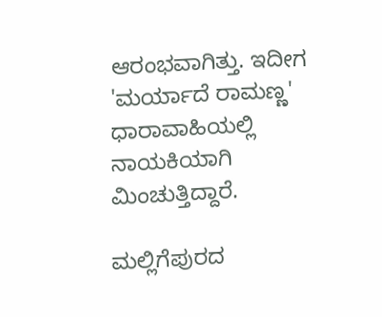ಆರಂಭವಾಗಿತ್ತು. ಇದೀಗ 'ಮರ್ಯಾದೆ ರಾಮಣ್ಣ' ಧಾರಾವಾಹಿಯಲ್ಲಿ ನಾಯಕಿಯಾಗಿ ಮಿಂಚುತ್ತಿದ್ದಾರೆ.

ಮಲ್ಲಿಗೆಪುರದ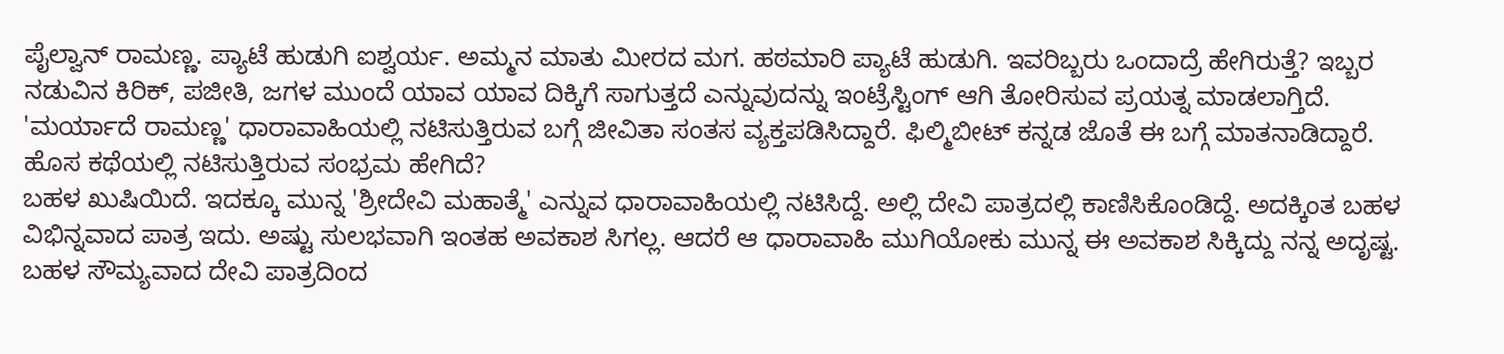ಪೈಲ್ವಾನ್ ರಾಮಣ್ಣ. ಪ್ಯಾಟೆ ಹುಡುಗಿ ಐಶ್ವರ್ಯ. ಅಮ್ಮನ ಮಾತು ಮೀರದ ಮಗ. ಹಠಮಾರಿ ಪ್ಯಾಟೆ ಹುಡುಗಿ. ಇವರಿಬ್ಬರು ಒಂದಾದ್ರೆ ಹೇಗಿರುತ್ತೆ? ಇಬ್ಬರ ನಡುವಿನ ಕಿರಿಕ್, ಪಜೀತಿ, ಜಗಳ ಮುಂದೆ ಯಾವ ಯಾವ ದಿಕ್ಕಿಗೆ ಸಾಗುತ್ತದೆ ಎನ್ನುವುದನ್ನು ಇಂಟ್ರೆಸ್ಟಿಂಗ್ ಆಗಿ ತೋರಿಸುವ ಪ್ರಯತ್ನ ಮಾಡಲಾಗ್ತಿದೆ. 'ಮರ್ಯಾದೆ ರಾಮಣ್ಣ' ಧಾರಾವಾಹಿಯಲ್ಲಿ ನಟಿಸುತ್ತಿರುವ ಬಗ್ಗೆ ಜೀವಿತಾ ಸಂತಸ ವ್ಯಕ್ತಪಡಿಸಿದ್ದಾರೆ. ಫಿಲ್ಮಿಬೀಟ್ ಕನ್ನಡ ಜೊತೆ ಈ ಬಗ್ಗೆ ಮಾತನಾಡಿದ್ದಾರೆ.
ಹೊಸ ಕಥೆಯಲ್ಲಿ ನಟಿಸುತ್ತಿರುವ ಸಂಭ್ರಮ ಹೇಗಿದೆ?
ಬಹಳ ಖುಷಿಯಿದೆ. ಇದಕ್ಕೂ ಮುನ್ನ 'ಶ್ರೀದೇವಿ ಮಹಾತ್ಮೆ' ಎನ್ನುವ ಧಾರಾವಾಹಿಯಲ್ಲಿ ನಟಿಸಿದ್ದೆ. ಅಲ್ಲಿ ದೇವಿ ಪಾತ್ರದಲ್ಲಿ ಕಾಣಿಸಿಕೊಂಡಿದ್ದೆ. ಅದಕ್ಕಿಂತ ಬಹಳ ವಿಭಿನ್ನವಾದ ಪಾತ್ರ ಇದು. ಅಷ್ಟು ಸುಲಭವಾಗಿ ಇಂತಹ ಅವಕಾಶ ಸಿಗಲ್ಲ. ಆದರೆ ಆ ಧಾರಾವಾಹಿ ಮುಗಿಯೋಕು ಮುನ್ನ ಈ ಅವಕಾಶ ಸಿಕ್ಕಿದ್ದು ನನ್ನ ಅದೃಷ್ಟ. ಬಹಳ ಸೌಮ್ಯವಾದ ದೇವಿ ಪಾತ್ರದಿಂದ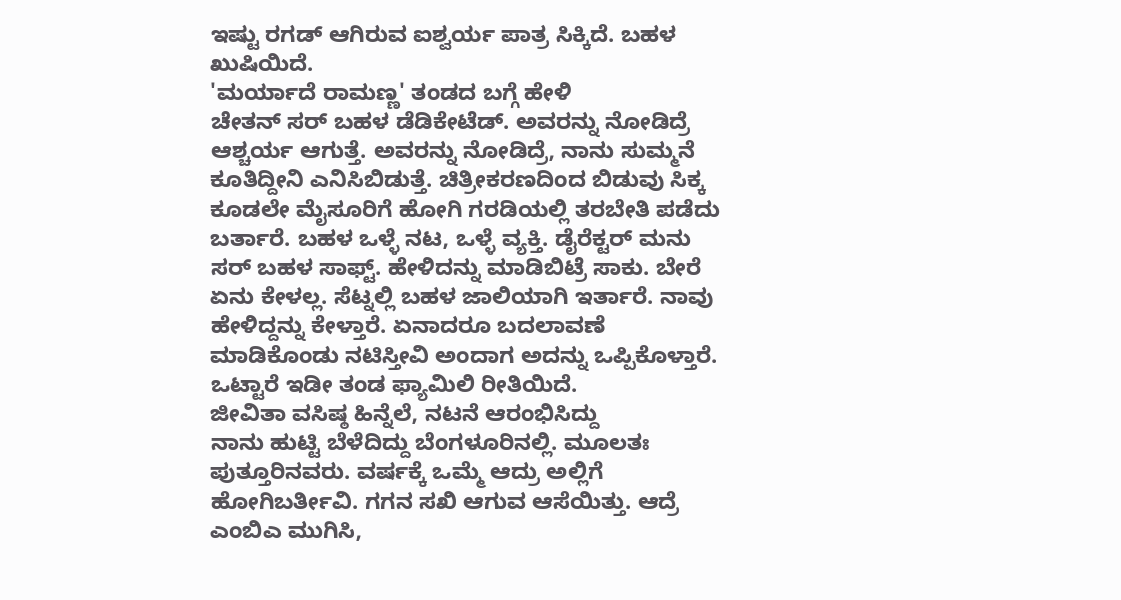ಇಷ್ಟು ರಗಡ್ ಆಗಿರುವ ಐಶ್ವರ್ಯ ಪಾತ್ರ ಸಿಕ್ಕಿದೆ. ಬಹಳ ಖುಷಿಯಿದೆ.
'ಮರ್ಯಾದೆ ರಾಮಣ್ಣ' ತಂಡದ ಬಗ್ಗೆ ಹೇಳಿ
ಚೇತನ್ ಸರ್ ಬಹಳ ಡೆಡಿಕೇಟೆಡ್. ಅವರನ್ನು ನೋಡಿದ್ರೆ ಆಶ್ಚರ್ಯ ಆಗುತ್ತೆ. ಅವರನ್ನು ನೋಡಿದ್ರೆ, ನಾನು ಸುಮ್ಮನೆ ಕೂತಿದ್ದೀನಿ ಎನಿಸಿಬಿಡುತ್ತೆ. ಚಿತ್ರೀಕರಣದಿಂದ ಬಿಡುವು ಸಿಕ್ಕ ಕೂಡಲೇ ಮೈಸೂರಿಗೆ ಹೋಗಿ ಗರಡಿಯಲ್ಲಿ ತರಬೇತಿ ಪಡೆದು ಬರ್ತಾರೆ. ಬಹಳ ಒಳ್ಳೆ ನಟ, ಒಳ್ಳೆ ವ್ಯಕ್ತಿ. ಡೈರೆಕ್ಟರ್ ಮನು ಸರ್ ಬಹಳ ಸಾಫ್ಟ್. ಹೇಳಿದನ್ನು ಮಾಡಿಬಿಟ್ರೆ ಸಾಕು. ಬೇರೆ ಏನು ಕೇಳಲ್ಲ. ಸೆಟ್ನಲ್ಲಿ ಬಹಳ ಜಾಲಿಯಾಗಿ ಇರ್ತಾರೆ. ನಾವು ಹೇಳಿದ್ದನ್ನು ಕೇಳ್ತಾರೆ. ಏನಾದರೂ ಬದಲಾವಣೆ ಮಾಡಿಕೊಂಡು ನಟಿಸ್ತೀವಿ ಅಂದಾಗ ಅದನ್ನು ಒಪ್ಪಿಕೊಳ್ತಾರೆ. ಒಟ್ಟಾರೆ ಇಡೀ ತಂಡ ಫ್ಯಾಮಿಲಿ ರೀತಿಯಿದೆ.
ಜೀವಿತಾ ವಸಿಷ್ಠ ಹಿನ್ನೆಲೆ, ನಟನೆ ಆರಂಭಿಸಿದ್ದು
ನಾನು ಹುಟ್ಟಿ ಬೆಳೆದಿದ್ದು ಬೆಂಗಳೂರಿನಲ್ಲಿ. ಮೂಲತಃ ಪುತ್ತೂರಿನವರು. ವರ್ಷಕ್ಕೆ ಒಮ್ಮೆ ಆದ್ರು ಅಲ್ಲಿಗೆ ಹೋಗಿಬರ್ತೀವಿ. ಗಗನ ಸಖಿ ಆಗುವ ಆಸೆಯಿತ್ತು. ಆದ್ರೆ ಎಂಬಿಎ ಮುಗಿಸಿ,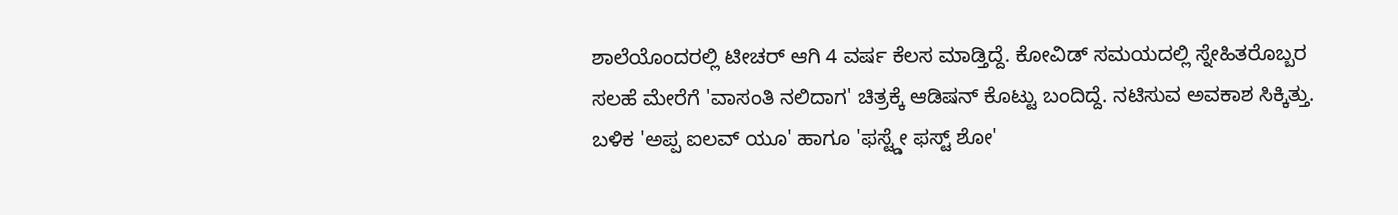ಶಾಲೆಯೊಂದರಲ್ಲಿ ಟೀಚರ್ ಆಗಿ 4 ವರ್ಷ ಕೆಲಸ ಮಾಡ್ತಿದ್ದೆ. ಕೋವಿಡ್ ಸಮಯದಲ್ಲಿ ಸ್ನೇಹಿತರೊಬ್ಬರ ಸಲಹೆ ಮೇರೆಗೆ 'ವಾಸಂತಿ ನಲಿದಾಗ' ಚಿತ್ರಕ್ಕೆ ಆಡಿಷನ್ ಕೊಟ್ಟು ಬಂದಿದ್ದೆ. ನಟಿಸುವ ಅವಕಾಶ ಸಿಕ್ಕಿತ್ತು. ಬಳಿಕ 'ಅಪ್ಪ ಐಲವ್ ಯೂ' ಹಾಗೂ 'ಫಸ್ಟ್ಡೇ ಫಸ್ಟ್ ಶೋ'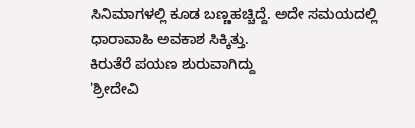ಸಿನಿಮಾಗಳಲ್ಲಿ ಕೂಡ ಬಣ್ಣಹಚ್ಚಿದ್ದೆ. ಅದೇ ಸಮಯದಲ್ಲಿ ಧಾರಾವಾಹಿ ಅವಕಾಶ ಸಿಕ್ಕಿತ್ತು.
ಕಿರುತೆರೆ ಪಯಣ ಶುರುವಾಗಿದ್ದು
'ಶ್ರೀದೇವಿ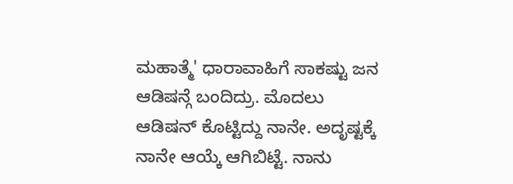ಮಹಾತ್ಮೆ' ಧಾರಾವಾಹಿಗೆ ಸಾಕಷ್ಟು ಜನ ಆಡಿಷನ್ಗೆ ಬಂದಿದ್ರು. ಮೊದಲು ಆಡಿಷನ್ ಕೊಟ್ಟಿದ್ದು ನಾನೇ. ಅದೃಷ್ಟಕ್ಕೆ ನಾನೇ ಆಯ್ಕೆ ಆಗಿಬಿಟ್ಟೆ. ನಾನು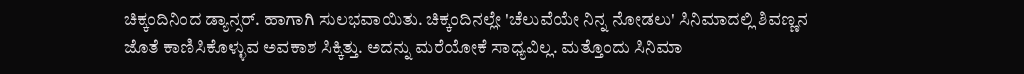ಚಿಕ್ಕಂದಿನಿಂದ ಡ್ಯಾನ್ಸರ್. ಹಾಗಾಗಿ ಸುಲಭವಾಯಿತು. ಚಿಕ್ಕಂದಿನಲ್ಲೇ 'ಚೆಲುವೆಯೇ ನಿನ್ನ ನೋಡಲು' ಸಿನಿಮಾದಲ್ಲಿ ಶಿವಣ್ಣನ ಜೊತೆ ಕಾಣಿಸಿಕೊಳ್ಳುವ ಅವಕಾಶ ಸಿಕ್ಕಿತ್ತು. ಅದನ್ನು ಮರೆಯೋಕೆ ಸಾಧ್ಯವಿಲ್ಲ. ಮತ್ತೊಂದು ಸಿನಿಮಾ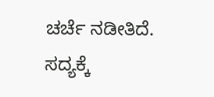ಚರ್ಚೆ ನಡೀತಿದೆ. ಸದ್ಯಕ್ಕೆ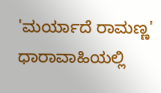'ಮರ್ಯಾದೆ ರಾಮಣ್ಣ' ಧಾರಾವಾಹಿಯಲ್ಲಿ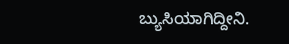ಬ್ಯುಸಿಯಾಗಿದ್ದೀನಿ.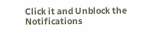Click it and Unblock the Notifications